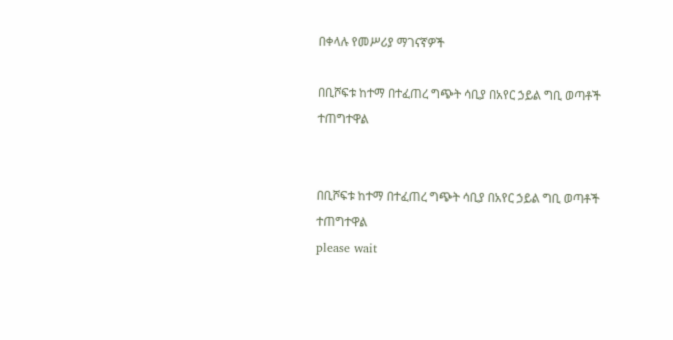በቀላሉ የመሥሪያ ማገናኛዎች

በቢሾፍቱ ከተማ በተፈጠረ ግጭት ሳቢያ በአየር ኃይል ግቢ ወጣቶች ተጠግተዋል


በቢሾፍቱ ከተማ በተፈጠረ ግጭት ሳቢያ በአየር ኃይል ግቢ ወጣቶች ተጠግተዋል
please wait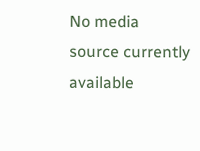No media source currently available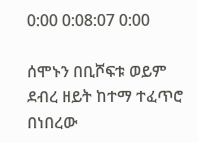0:00 0:08:07 0:00

ሰሞኑን በቢሾፍቱ ወይም ደብረ ዘይት ከተማ ተፈጥሮ በነበረው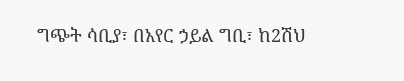ግጭት ሳቢያ፣ በአየር ኃይል ግቢ፣ ከ2ሽህ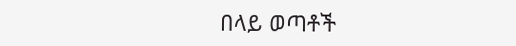በላይ ወጣቶች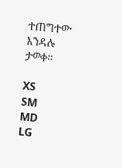ተጠግተው እንዳሉ ታወቀ።

XS
SM
MD
LG